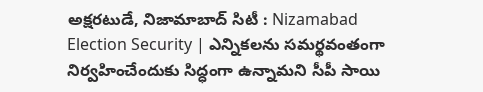అక్షరటుడే, నిజామాబాద్ సిటీ : Nizamabad Election Security | ఎన్నికలను సమర్థవంతంగా నిర్వహించేందుకు సిద్ధంగా ఉన్నామని సీపీ సాయి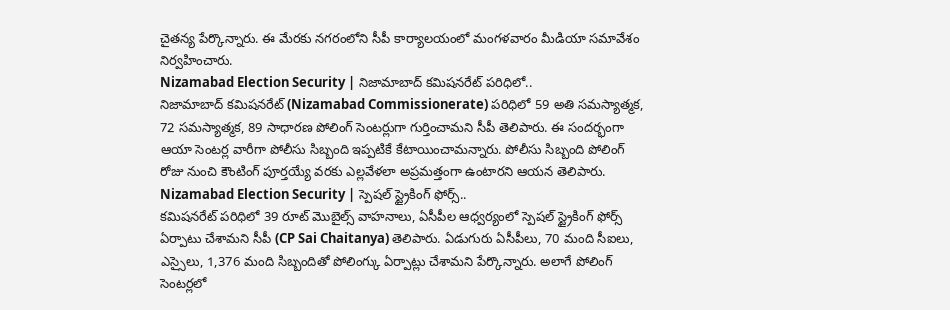చైతన్య పేర్కొన్నారు. ఈ మేరకు నగరంలోని సీపీ కార్యాలయంలో మంగళవారం మీడియా సమావేశం నిర్వహించారు.
Nizamabad Election Security | నిజామాబాద్ కమిషనరేట్ పరిధిలో..
నిజామాబాద్ కమిషనరేట్ (Nizamabad Commissionerate) పరిధిలో 59 అతి సమస్యాత్మక, 72 సమస్యాత్మక, 89 సాధారణ పోలింగ్ సెంటర్లుగా గుర్తించామని సీపీ తెలిపారు. ఈ సందర్భంగా ఆయా సెంటర్ల వారీగా పోలీసు సిబ్బంది ఇప్పటికే కేటాయించామన్నారు. పోలీసు సిబ్బంది పోలింగ్ రోజు నుంచి కౌంటింగ్ పూర్తయ్యే వరకు ఎల్లవేళలా అప్రమత్తంగా ఉంటారని ఆయన తెలిపారు.
Nizamabad Election Security | స్పెషల్ స్ట్రైకింగ్ ఫోర్స్..
కమిషనరేట్ పరిధిలో 39 రూట్ మొబైల్స్ వాహనాలు, ఏసీపీల ఆధ్వర్యంలో స్పెషల్ స్ట్రైకింగ్ ఫోర్స్ ఏర్పాటు చేశామని సీపీ (CP Sai Chaitanya) తెలిపారు. ఏడుగురు ఏసీపీలు, 70 మంది సీఐలు, ఎస్సైలు, 1,376 మంది సిబ్బందితో పోలింగ్కు ఏర్పాట్లు చేశామని పేర్కొన్నారు. అలాగే పోలింగ్ సెంటర్లలో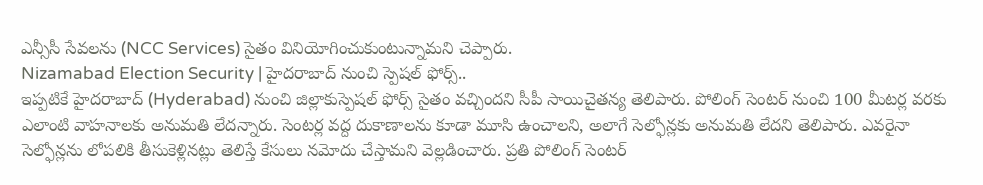ఎన్సీసీ సేవలను (NCC Services) సైతం వినియోగించుకుంటున్నామని చెప్పారు.
Nizamabad Election Security | హైదరాబాద్ నుంచి స్పెషల్ ఫోర్స్..
ఇప్పటికే హైదరాబాద్ (Hyderabad) నుంచి జిల్లాకుస్పెషల్ ఫోర్స్ సైతం వచ్చిందని సీపీ సాయిచైతన్య తెలిపారు. పోలింగ్ సెంటర్ నుంచి 100 మీటర్ల వరకు ఎలాంటి వాహనాలకు అనుమతి లేదన్నారు. సెంటర్ల వద్ద దుకాణాలను కూడా మూసి ఉంచాలని, అలాగే సెల్ఫోన్లకు అనుమతి లేదని తెలిపారు. ఎవరైనా సెల్ఫోన్లను లోపలికి తీసుకెళ్లినట్లు తెలిస్తే కేసులు నమోదు చేస్తామని వెల్లడించారు. ప్రతి పోలింగ్ సెంటర్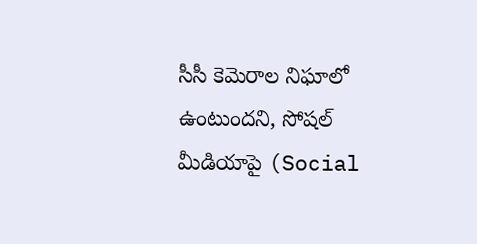సీసీ కెమెరాల నిఘాలో ఉంటుందని, సోషల్ మీడియాపై (Social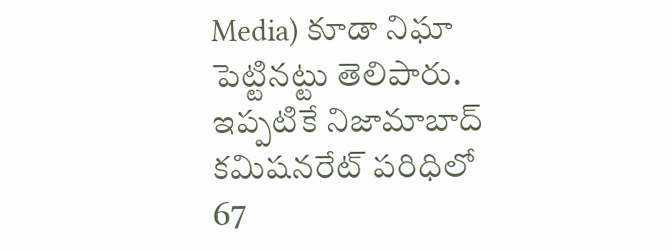Media) కూడా నిఘా పెట్టినట్టు తెలిపారు. ఇప్పటికే నిజామాబాద్ కమిషనరేట్ పరిధిలో 67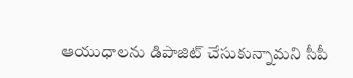ఆయుధాలను డిపాజిట్ చేసుకున్నామని సీపీ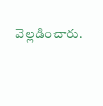వెల్లడించారు.